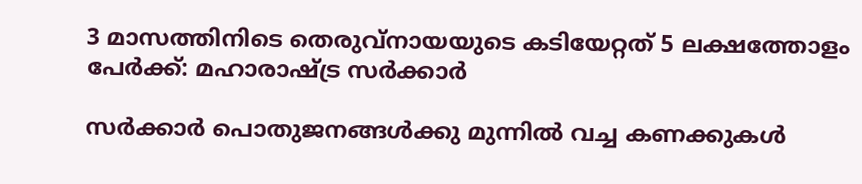3 മാസത്തിനിടെ തെരുവ്‌നായയുടെ കടിയേറ്റത് 5 ലക്ഷത്തോളം പേര്‍ക്ക്: മഹാരാഷ്ട്ര സർക്കാർ

സര്‍ക്കാര്‍ പൊതുജനങ്ങള്‍ക്കു മുന്നില്‍ വച്ച കണക്കുകള്‍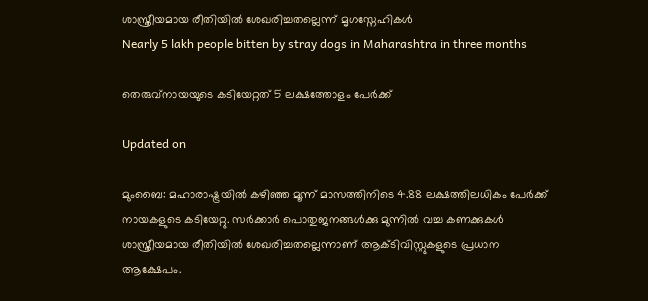ശാസ്ത്രീയമായ രീതിയില്‍ ശേഖരിച്ചതല്ലെന്ന് മൃഗസ്നേഹികൾ
Nearly 5 lakh people bitten by stray dogs in Maharashtra in three months

തെരുവ്‌നായയുടെ കടിയേറ്റത് 5 ലക്ഷത്തോളം പേര്‍ക്ക്

Updated on

മുംബൈ: മഹാരാഷ്ട്രയില്‍ കഴിഞ്ഞ മൂന്ന് മാസത്തിനിടെ 4.88 ലക്ഷത്തിലധികം പേര്‍ക്ക് നായകളുടെ കടിയേറ്റു. സര്‍ക്കാര്‍ പൊതുജനങ്ങള്‍ക്കു മുന്നില്‍ വച്ച കണക്കുകള്‍ ശാസ്ത്രീയമായ രീതിയില്‍ ശേഖരിച്ചതല്ലെന്നാണ് ആക്ടിവിസ്റ്റുകളുടെ പ്രധാന ആക്ഷേപം.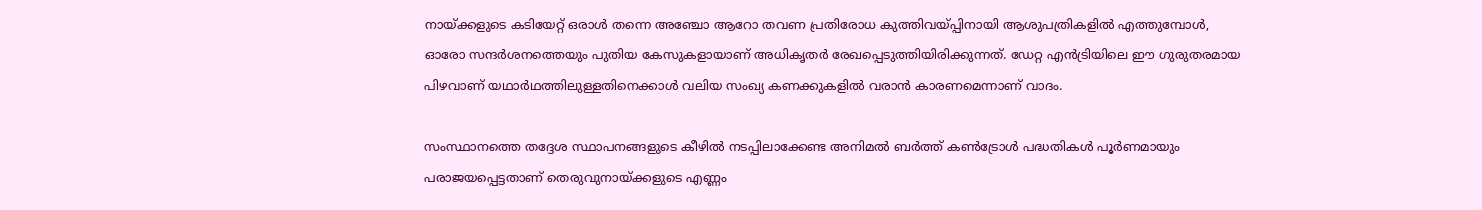നായ്ക്കളുടെ കടിയേറ്റ് ഒരാള്‍ തന്നെ അഞ്ചോ ആറോ തവണ പ്രതിരോധ കുത്തിവയ്പ്പിനായി ആശുപത്രികളില്‍ എത്തുമ്പോള്‍, ഓരോ സന്ദര്‍ശനത്തെയും പുതിയ കേസുകളായാണ് അധികൃതര്‍ രേഖപ്പെടുത്തിയിരിക്കുന്നത്. ഡേറ്റ എന്‍ട്രിയിലെ ഈ ഗുരുതരമായ പിഴവാണ് യഥാര്‍ഥത്തിലുള്ളതിനെക്കാള്‍ വലിയ സംഖ്യ കണക്കുകളില്‍ വരാന്‍ കാരണമെന്നാണ് വാദം.

സംസ്ഥാനത്തെ തദ്ദേശ സ്ഥാപനങ്ങളുടെ കീഴില്‍ നടപ്പിലാക്കേണ്ട അനിമല്‍ ബര്‍ത്ത് കണ്‍ട്രോള്‍ പദ്ധതികള്‍ പൂര്‍ണമായും പരാജയപ്പെട്ടതാണ് തെരുവുനായ്ക്കളുടെ എണ്ണം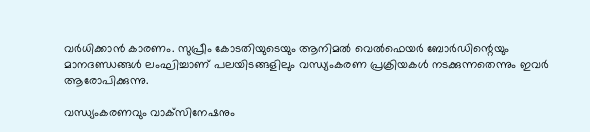വര്‍ധിക്കാന്‍ കാരണം. സുപ്രീം കോടതിയുടെയും ആനിമല്‍ വെല്‍ഫെയര്‍ ബോര്‍ഡിന്റെയും മാനദണ്ഡങ്ങള്‍ ലംഘിച്ചാണ് പലയിടങ്ങളിലും വന്ധ്യംകരണ പ്രക്രിയകള്‍ നടക്കുന്നതെന്നും ഇവർ ആരോപിക്കുന്നു.

വന്ധ്യംകരണവും വാക്‌സിനേഷനും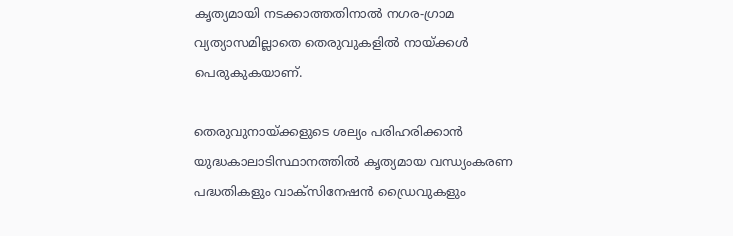കൃത്യമായി നടക്കാത്തതിനാല്‍ നഗര-ഗ്രാമ വ്യത്യാസമില്ലാതെ തെരുവുകളില്‍ നായ്ക്കള്‍ പെരുകുകയാണ്.

തെരുവുനായ്ക്കളുടെ ശല്യം പരിഹരിക്കാന്‍ യുദ്ധകാലാടിസ്ഥാനത്തില്‍ കൃത്യമായ വന്ധ്യംകരണ പദ്ധതികളും വാക്‌സിനേഷന്‍ ഡ്രൈവുകളും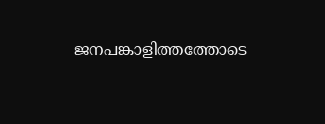ജനപങ്കാളിത്തത്തോടെ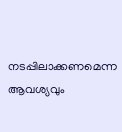നടപ്പിലാക്കണമെന്ന ആവശ്യവും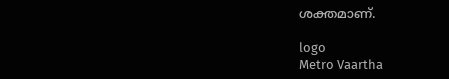ശക്തമാണ്.

logo
Metro Vaartha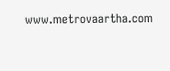www.metrovaartha.com